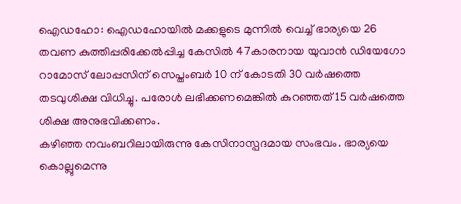ഐഡഹോ: ഐഡഹോയിൽ മക്കളുടെ മുന്നിൽ വെച്ച് ഭാര്യയെ 26 തവണ കുത്തിപ്പരിക്കേൽപ്പിച്ച കേസിൽ 47കാരനായ യുവാൻ ഡിയേഗോ റാമോസ് ലോപ്പസിന് സെപ്തംബർ 10 ന് കോടതി 30 വർഷത്തെ തടവുശിക്ഷ വിധിച്ചു. പരോൾ ലഭിക്കണമെങ്കിൽ കുറഞ്ഞത് 15 വർഷത്തെ ശിക്ഷ അനുഭവിക്കണം.
കഴിഞ്ഞ നവംബറിലായിരുന്നു കേസിനാസ്പദമായ സംഭവം. ഭാര്യയെ കൊല്ലുമെന്നു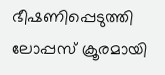ഭീഷണിപ്പെടുത്തി ലോപ്പസ് ക്രൂരമായി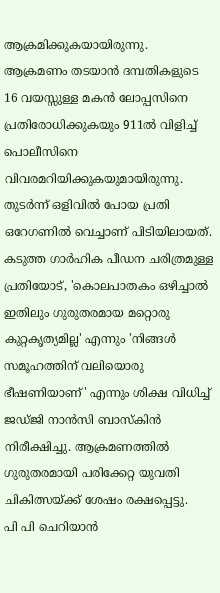ആക്രമിക്കുകയായിരുന്നു. ആക്രമണം തടയാൻ ദമ്പതികളുടെ 16 വയസ്സുള്ള മകൻ ലോപ്പസിനെ പ്രതിരോധിക്കുകയും 911ൽ വിളിച്ച് പൊലീസിനെ വിവരമറിയിക്കുകയുമായിരുന്നു. തുടർന്ന് ഒളിവിൽ പോയ പ്രതി ഒറേഗണിൽ വെച്ചാണ് പിടിയിലായത്.
കടുത്ത ഗാർഹിക പീഡന ചരിത്രമുള്ള പ്രതിയോട്, 'കൊലപാതകം ഒഴിച്ചാൽ ഇതിലും ഗുരുതരമായ മറ്റൊരു കുറ്റകൃത്യമില്ല' എന്നും 'നിങ്ങൾ സമൂഹത്തിന് വലിയൊരു ഭീഷണിയാണ്' എന്നും ശിക്ഷ വിധിച്ച് ജഡ്ജി നാൻസി ബാസ്കിൻ നിരീക്ഷിച്ചു. ആക്രമണത്തിൽ ഗുരുതരമായി പരിക്കേറ്റ യുവതി ചികിത്സയ്ക്ക് ശേഷം രക്ഷപ്പെട്ടു.
പി പി ചെറിയാൻ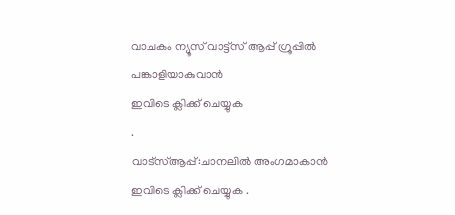വാചകം ന്യൂസ് വാട്ട്സ് ആപ്പ് ഗ്രൂപ്പിൽ പങ്കാളിയാകുവാൻ
ഇവിടെ ക്ലിക്ക് ചെയ്യുക
.
വാട്സ്ആപ്പ്:ചാനലിൽ അംഗമാകാൻ ഇവിടെ ക്ലിക്ക് ചെയ്യുക .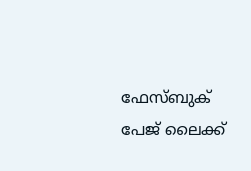ഫേസ്ബുക് പേജ് ലൈക്ക്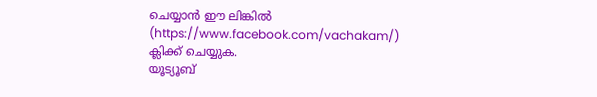ചെയ്യാൻ ഈ ലിങ്കിൽ (https://www.facebook.com/vachakam/) ക്ലിക്ക് ചെയ്യുക.
യൂട്യൂബ്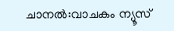ചാനൽ:വാചകം ന്യൂസ്